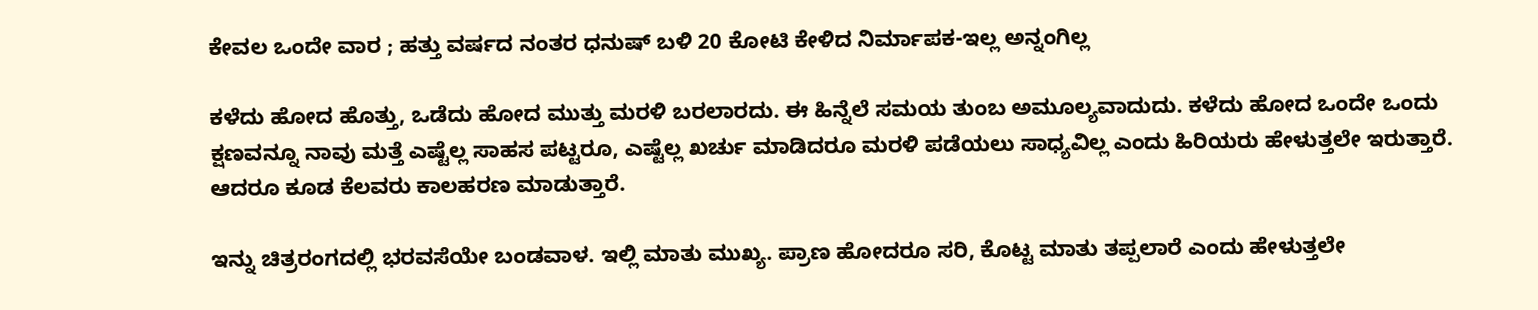ಕೇವಲ ಒಂದೇ ವಾರ ; ಹತ್ತು ವರ್ಷದ ನಂತರ ಧನುಷ್ ಬಳಿ 20 ಕೋಟಿ ಕೇಳಿದ ನಿರ್ಮಾಪಕ-ಇಲ್ಲ ಅನ್ನಂಗಿಲ್ಲ

ಕಳೆದು ಹೋದ ಹೊತ್ತು, ಒಡೆದು ಹೋದ ಮುತ್ತು ಮರಳಿ ಬರಲಾರದು. ಈ ಹಿನ್ನೆಲೆ ಸಮಯ ತುಂಬ ಅಮೂಲ್ಯವಾದುದು. ಕಳೆದು ಹೋದ ಒಂದೇ ಒಂದು ಕ್ಷಣವನ್ನೂ ನಾವು ಮತ್ತೆ ಎಷ್ಟೆಲ್ಲ ಸಾಹಸ ಪಟ್ಟರೂ, ಎಷ್ಟೆಲ್ಲ ಖರ್ಚು ಮಾಡಿದರೂ ಮರಳಿ ಪಡೆಯಲು ಸಾಧ್ಯವಿಲ್ಲ ಎಂದು ಹಿರಿಯರು ಹೇಳುತ್ತಲೇ ಇರುತ್ತಾರೆ. ಆದರೂ ಕೂಡ ಕೆಲವರು ಕಾಲಹರಣ ಮಾಡುತ್ತಾರೆ.

ಇನ್ನು ಚಿತ್ರರಂಗದಲ್ಲಿ ಭರವಸೆಯೇ ಬಂಡವಾಳ. ಇಲ್ಲಿ ಮಾತು ಮುಖ್ಯ. ಪ್ರಾಣ ಹೋದರೂ ಸರಿ, ಕೊಟ್ಟ ಮಾತು ತಪ್ಪಲಾರೆ ಎಂದು ಹೇಳುತ್ತಲೇ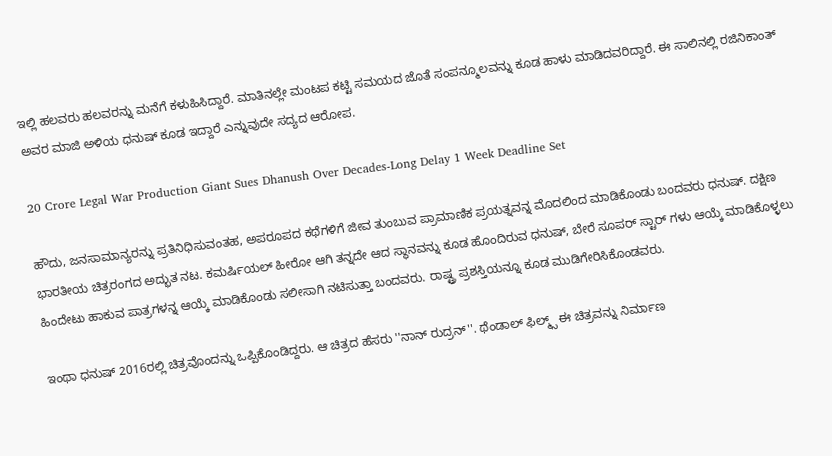ಇಲ್ಲಿ ಹಲವರು ಹಲವರನ್ನು ಮನೆಗೆ ಕಳುಹಿಸಿದ್ದಾರೆ. ಮಾತಿನಲ್ಲೇ ಮಂಟಪ ಕಟ್ಟಿ ಸಮಯದ ಜೊತೆ ಸಂಪನ್ಮೂಲವನ್ನು ಕೂಡ ಹಾಳು ಮಾಡಿದವರಿದ್ದಾರೆ. ಈ ಸಾಲಿನಲ್ಲಿ ರಜಿನಿಕಾಂತ್ ಅವರ ಮಾಜಿ ಅಳಿಯ ಧನುಷ್ ಕೂಡ ಇದ್ದಾರೆ ಎನ್ನುವುದೇ ಸದ್ಯದ ಆರೋಪ.

20 Crore Legal War Production Giant Sues Dhanush Over Decades-Long Delay 1 Week Deadline Set

ಹೌದು, ಜನಸಾಮಾನ್ಯರನ್ನು ಪ್ರತಿನಿಧಿಸುವಂತಹ, ಅಪರೂಪದ ಕಥೆಗಳಿಗೆ ಜೀವ ತುಂಬುವ ಪ್ರಾಮಾಣಿಕ ಪ್ರಯತ್ನವನ್ನ ಮೊದಲಿಂದ ಮಾಡಿಕೊಂಡು ಬಂದವರು ಧನುಷ್. ದಕ್ಷಿಣ ಭಾರತೀಯ ಚಿತ್ರರಂಗದ ಅದ್ಭುತ ನಟ. ಕಮರ್ಷಿಯಲ್ ಹೀರೋ ಆಗಿ ತನ್ನದೇ ಆದ ಸ್ಥಾನವನ್ನು ಕೂಡ ಹೊಂದಿರುವ ಧನುಷ್, ಬೇರೆ ಸೂಪರ್ ಸ್ಟಾರ್ ಗಳು ಆಯ್ಕೆ ಮಾಡಿಕೊಳ್ಳಲು ಹಿಂದೇಟು ಹಾಕುವ ಪಾತ್ರಗಳನ್ನ ಆಯ್ಕೆ ಮಾಡಿಕೊಂಡು ಸಲೀಸಾಗಿ ನಟಿಸುತ್ತಾ ಬಂದವರು. ರಾಷ್ಟ್ರ ಪ್ರಶಸ್ತಿಯನ್ನೂ ಕೂಡ ಮುಡಿಗೇರಿಸಿಕೊಂಡವರು.

ಇಂಥಾ ಧನುಷ್ 2016ರಲ್ಲಿ ಚಿತ್ರವೊಂದನ್ನು ಒಪ್ಪಿಕೊಂಡಿದ್ದರು. ಆ ಚಿತ್ರದ ಹೆಸರು ''ನಾನ್ ರುದ್ರನ್''. ಥೆಂಡಾಲ್ ಫಿಲ್ಮ್ಸ್ ಈ ಚಿತ್ರವನ್ನು ನಿರ್ಮಾಣ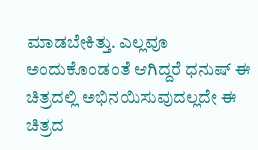ಮಾಡಬೇಕಿತ್ತು. ಎಲ್ಲವೂ ಅಂದುಕೊಂಡಂತೆ ಆಗಿದ್ದರೆ ಧನುಷ್ ಈ ಚಿತ್ರದಲ್ಲಿ ಅಭಿನಯಿಸುವುದಲ್ಲದೇ ಈ ಚಿತ್ರದ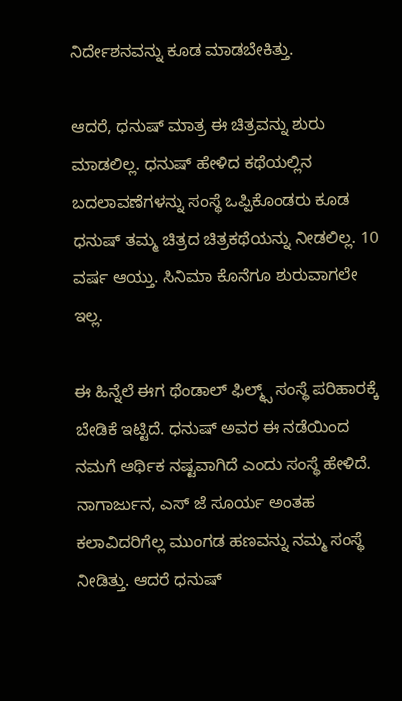ನಿರ್ದೇಶನವನ್ನು ಕೂಡ ಮಾಡಬೇಕಿತ್ತು.

ಆದರೆ, ಧನುಷ್ ಮಾತ್ರ ಈ ಚಿತ್ರವನ್ನು ಶುರು ಮಾಡಲಿಲ್ಲ. ಧನುಷ್ ಹೇಳಿದ ಕಥೆಯಲ್ಲಿನ ಬದಲಾವಣೆಗಳನ್ನು ಸಂಸ್ಥೆ ಒಪ್ಪಿಕೊಂಡರು ಕೂಡ ಧನುಷ್ ತಮ್ಮ ಚಿತ್ರದ ಚಿತ್ರಕಥೆಯನ್ನು ನೀಡಲಿಲ್ಲ. 10 ವರ್ಷ ಆಯ್ತು. ಸಿನಿಮಾ ಕೊನೆಗೂ ಶುರುವಾಗಲೇ ಇಲ್ಲ.

ಈ ಹಿನ್ನೆಲೆ ಈಗ ಥೆಂಡಾಲ್ ಫಿಲ್ಮ್ಸ್ ಸಂಸ್ಥೆ ಪರಿಹಾರಕ್ಕೆ ಬೇಡಿಕೆ ಇಟ್ಟಿದೆ. ಧನುಷ್ ಅವರ ಈ ನಡೆಯಿಂದ ನಮಗೆ ಆರ್ಥಿಕ ನಷ್ಟವಾಗಿದೆ ಎಂದು ಸಂಸ್ಥೆ ಹೇಳಿದೆ. ನಾಗಾರ್ಜುನ, ಎಸ್ ಜೆ ಸೂರ್ಯ ಅಂತಹ ಕಲಾವಿದರಿಗೆಲ್ಲ ಮುಂಗಡ ಹಣವನ್ನು ನಮ್ಮ ಸಂಸ್ಥೆ ನೀಡಿತ್ತು. ಆದರೆ ಧನುಷ್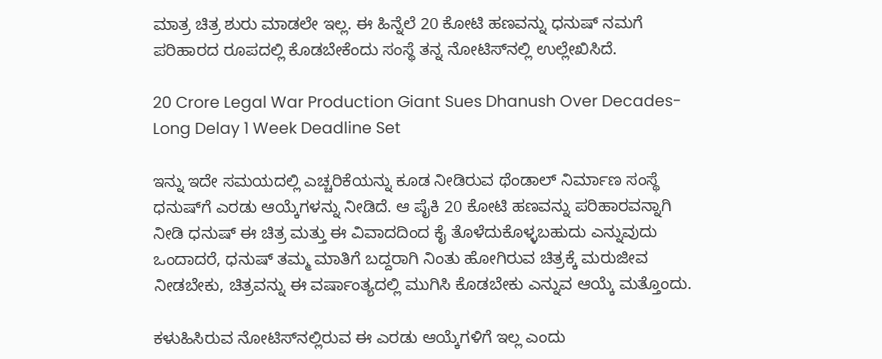ಮಾತ್ರ ಚಿತ್ರ ಶುರು ಮಾಡಲೇ ಇಲ್ಲ. ಈ ಹಿನ್ನೆಲೆ 20 ಕೋಟಿ ಹಣವನ್ನು ಧನುಷ್ ನಮಗೆ ಪರಿಹಾರದ ರೂಪದಲ್ಲಿ ಕೊಡಬೇಕೆಂದು ಸಂಸ್ಥೆ ತನ್ನ ನೋಟಿಸ್‌ನಲ್ಲಿ ಉಲ್ಲೇಖಿಸಿದೆ.

20 Crore Legal War Production Giant Sues Dhanush Over Decades-Long Delay 1 Week Deadline Set

ಇನ್ನು ಇದೇ ಸಮಯದಲ್ಲಿ ಎಚ್ಚರಿಕೆಯನ್ನು ಕೂಡ ನೀಡಿರುವ ಥೆಂಡಾಲ್ ನಿರ್ಮಾಣ ಸಂಸ್ಥೆ ಧನುಷ್‌ಗೆ ಎರಡು ಆಯ್ಕೆಗಳನ್ನು ನೀಡಿದೆ. ಆ ಪೈಕಿ 20 ಕೋಟಿ ಹಣವನ್ನು ಪರಿಹಾರವನ್ನಾಗಿ ನೀಡಿ ಧನುಷ್ ಈ ಚಿತ್ರ ಮತ್ತು ಈ ವಿವಾದದಿಂದ ಕೈ ತೊಳೆದುಕೊಳ್ಳಬಹುದು ಎನ್ನುವುದು ಒಂದಾದರೆ, ಧನುಷ್ ತಮ್ಮ ಮಾತಿಗೆ ಬದ್ದರಾಗಿ ನಿಂತು ಹೋಗಿರುವ ಚಿತ್ರಕ್ಕೆ ಮರುಜೀವ ನೀಡಬೇಕು, ಚಿತ್ರವನ್ನು ಈ ವರ್ಷಾಂತ್ಯದಲ್ಲಿ ಮುಗಿಸಿ ಕೊಡಬೇಕು ಎನ್ನುವ ಆಯ್ಕೆ ಮತ್ತೊಂದು.

ಕಳುಹಿಸಿರುವ ನೋಟಿಸ್‌ನಲ್ಲಿರುವ ಈ ಎರಡು ಆಯ್ಕೆಗಳಿಗೆ ಇಲ್ಲ ಎಂದು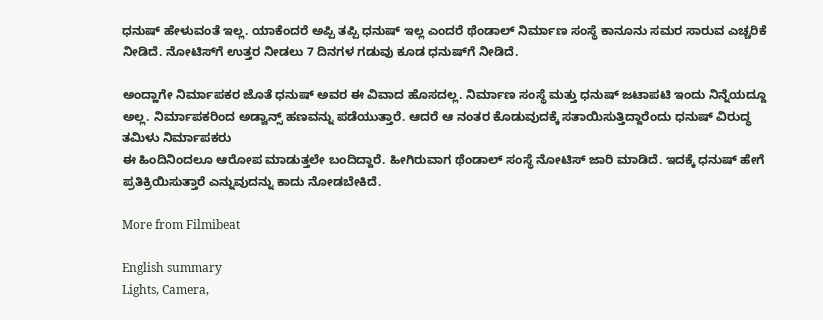ಧನುಷ್ ಹೇಳುವಂತೆ ಇಲ್ಲ. ಯಾಕೆಂದರೆ ಅಪ್ಪಿ ತಪ್ಪಿ ಧನುಷ್ ಇಲ್ಲ ಎಂದರೆ ಥೆಂಡಾಲ್ ನಿರ್ಮಾಣ ಸಂಸ್ಥೆ ಕಾನೂನು ಸಮರ ಸಾರುವ ಎಚ್ಚರಿಕೆ ನೀಡಿದೆ. ನೋಟಿಸ್‌ಗೆ ಉತ್ತರ ನೀಡಲು 7 ದಿನಗಳ ಗಡುವು ಕೂಡ ಧನುಷ್‌ಗೆ ನೀಡಿದೆ.

ಅಂದ್ಹಾಗೇ ನಿರ್ಮಾಪಕರ ಜೊತೆ ಧನುಷ್ ಅವರ ಈ ವಿವಾದ ಹೊಸದಲ್ಲ. ನಿರ್ಮಾಣ ಸಂಸ್ಥೆ ಮತ್ತು ಧನುಷ್ ಜಟಾಪಟಿ ಇಂದು ನಿನ್ನೆಯದ್ದೂ ಅಲ್ಲ. ನಿರ್ಮಾಪಕರಿಂದ ಅಡ್ವಾನ್ಸ್ ಹಣವನ್ನು ಪಡೆಯುತ್ತಾರೆ. ಆದರೆ ಆ ನಂತರ ಕೊಡುವುದಕ್ಕೆ ಸತಾಯಿಸುತ್ತಿದ್ದಾರೆಂದು ಧನುಷ್ ವಿರುದ್ಧ ತಮಿಳು ನಿರ್ಮಾಪಕರು
ಈ ಹಿಂದಿನಿಂದಲೂ ಆರೋಪ ಮಾಡುತ್ತಲೇ ಬಂದಿದ್ದಾರೆ. ಹೀಗಿರುವಾಗ ಥೆಂಡಾಲ್ ಸಂಸ್ಥೆ ನೋಟಿಸ್ ಜಾರಿ ಮಾಡಿದೆ. ಇದಕ್ಕೆ ಧನುಷ್ ಹೇಗೆ ಪ್ರತಿಕ್ರಿಯಿಸುತ್ತಾರೆ ಎನ್ನುವುದನ್ನು ಕಾದು ನೋಡಬೇಕಿದೆ.

More from Filmibeat

English summary
Lights, Camera,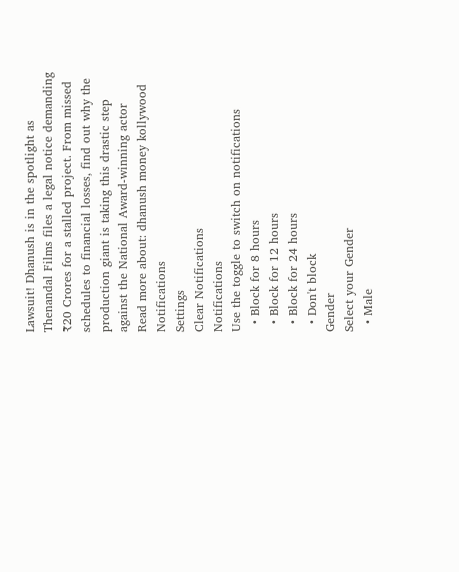Lawsuit! Dhanush is in the spotlight as Thenandal Films files a legal notice demanding ₹20 Crores for a stalled project. From missed schedules to financial losses, find out why the production giant is taking this drastic step against the National Award-winning actor
Read more about: dhanush money kollywood
Notifications
Settings
Clear Notifications
Notifications
Use the toggle to switch on notifications
  • Block for 8 hours
  • Block for 12 hours
  • Block for 24 hours
  • Don't block
Gender
Select your Gender
  • Male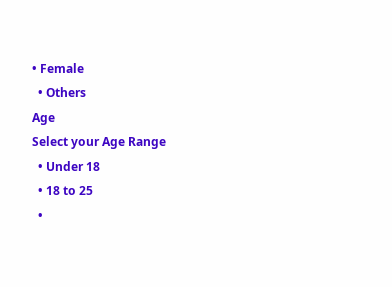• Female
  • Others
Age
Select your Age Range
  • Under 18
  • 18 to 25
  •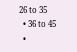26 to 35
  • 36 to 45
  •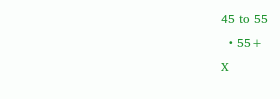45 to 55
  • 55+
X